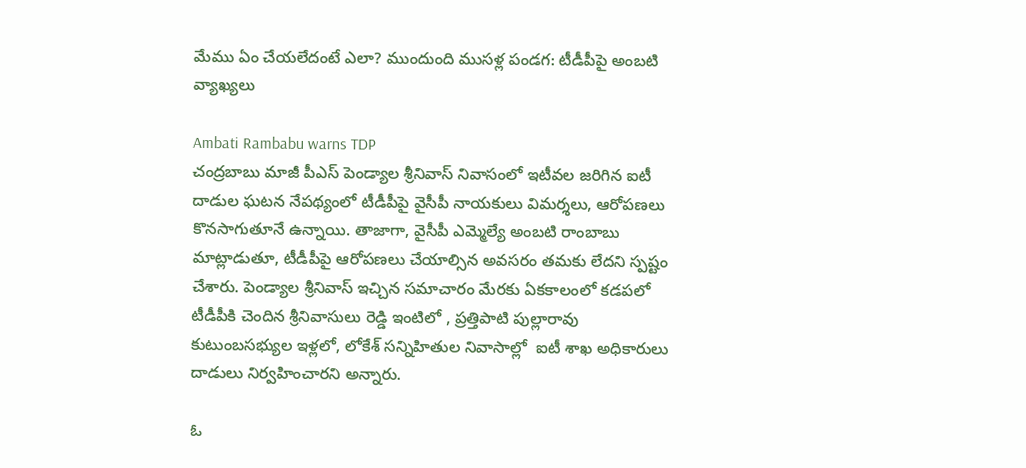మేము ఏం చేయలేదంటే ఎలా? ముందుంది ముసళ్ల పండగ: టీడీపీపై అంబటి వ్యాఖ్యలు

Ambati Rambabu warns TDP
చంద్రబాబు మాజీ పీఎస్ పెండ్యాల శ్రీనివాస్ నివాసంలో ఇటీవల జరిగిన ఐటీ దాడుల ఘటన నేపథ్యంలో టీడీపీపై వైసీపీ నాయకులు విమర్శలు, ఆరోపణలు కొనసాగుతూనే ఉన్నాయి. తాజాగా, వైసీపీ ఎమ్మెల్యే అంబటి రాంబాబు మాట్లాడుతూ, టీడీపీపై ఆరోపణలు చేయాల్సిన అవసరం తమకు లేదని స్పష్టం చేశారు. పెండ్యాల శ్రీనివాస్ ఇచ్చిన సమాచారం మేరకు ఏకకాలంలో కడపలో టీడీపీకి చెందిన శ్రీనివాసులు రెడ్డి ఇంటిలో , ప్రత్తిపాటి పుల్లారావు కుటుంబసభ్యుల ఇళ్లలో, లోకేశ్ సన్నిహితుల నివాసాల్లో  ఐటీ శాఖ అధికారులు దాడులు నిర్వహించారని అన్నారు.

ఓ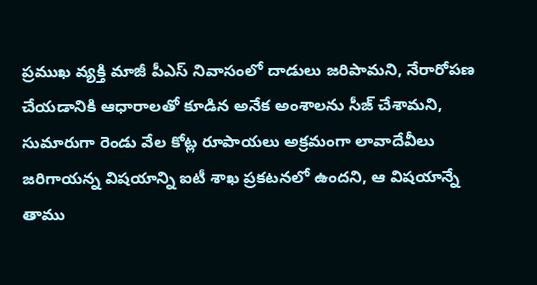ప్రముఖ వ్యక్తి మాజీ పీఎస్ నివాసంలో దాడులు జరిపామని, నేరారోపణ చేయడానికి ఆధారాలతో కూడిన అనేక అంశాలను సీజ్ చేశామని, సుమారుగా రెండు వేల కోట్ల రూపాయలు అక్రమంగా లావాదేవీలు జరిగాయన్న విషయాన్ని ఐటీ శాఖ ప్రకటనలో ఉందని, ఆ విషయాన్నే తాము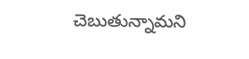చెబుతున్నామని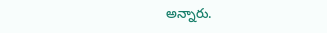అన్నారు.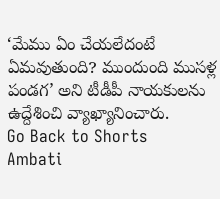‘మేము ఏం చేయలేదంటే ఏమవుతుంది? ముందుంది ముసళ్ల పండగ’ అని టీడీపీ నాయకులను ఉద్దేశించి వ్యాఖ్యానించారు.
Go Back to Shorts
Ambati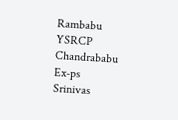Rambabu
YSRCP
Chandrababu
Ex-ps
Srinivas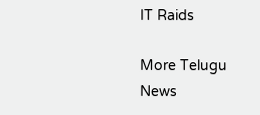IT Raids

More Telugu News